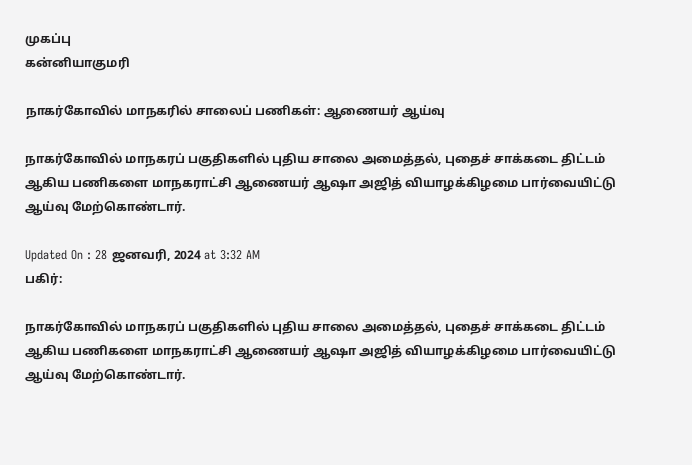முகப்பு
கன்னியாகுமரி

நாகர்கோவில் மாநகரில் சாலைப் பணிகள்: ஆணையர் ஆய்வு

நாகர்கோவில் மாநகரப் பகுதிகளில் புதிய சாலை அமைத்தல், புதைச் சாக்கடை திட்டம் ஆகிய பணிகளை மாநகராட்சி ஆணையர் ஆஷா அஜித் வியாழக்கிழமை பார்வையிட்டு ஆய்வு மேற்கொண்டார்.

Updated On : 28 ஜனவரி, 2024 at 3:32 AM
பகிர்:

நாகர்கோவில் மாநகரப் பகுதிகளில் புதிய சாலை அமைத்தல், புதைச் சாக்கடை திட்டம் ஆகிய பணிகளை மாநகராட்சி ஆணையர் ஆஷா அஜித் வியாழக்கிழமை பார்வையிட்டு ஆய்வு மேற்கொண்டார்.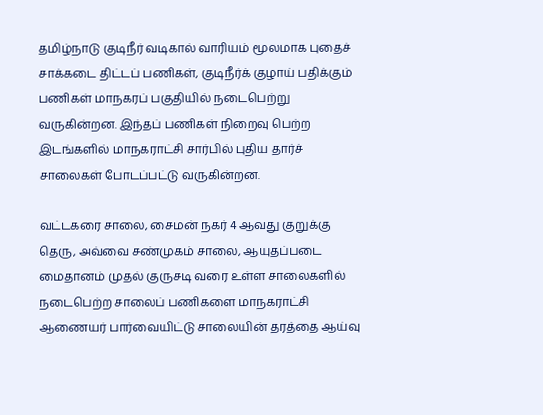தமிழ்நாடு குடிநீர் வடிகால் வாரியம் மூலமாக புதைச் சாக்கடை திட்டப் பணிகள், குடிநீர்க் குழாய் பதிக்கும் பணிகள் மாநகரப் பகுதியில் நடைபெற்று வருகின்றன. இந்தப் பணிகள் நிறைவு பெற்ற இடங்களில் மாநகராட்சி சார்பில் புதிய தார்ச் சாலைகள் போடப்பட்டு வருகின்றன.

வட்டகரை சாலை, சைமன் நகர் 4 ஆவது குறுக்கு தெரு, அவ்வை சண்முகம் சாலை, ஆயுதப்படை மைதானம் முதல் குருசடி வரை உள்ள சாலைகளில் நடைபெற்ற சாலைப் பணிகளை மாநகராட்சி ஆணையர் பார்வையிட்டு சாலையின் தரத்தை ஆய்வு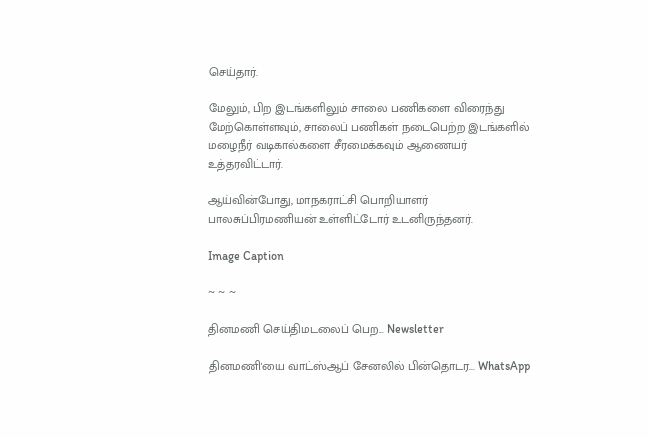செய்தார்.

மேலும், பிற இடங்களிலும் சாலை பணிகளை விரைந்து மேற்கொள்ளவும், சாலைப் பணிகள் நடைபெற்ற இடங்களில் மழைநீர் வடிகால்களை சீரமைக்கவும் ஆணையர் உத்தரவிட்டார்.

ஆய்வின்போது, மாநகராட்சி பொறியாளர் பாலசுப்பிரமணியன் உள்ளிட்டோர் உடனிருந்தனர்.

Image Caption

~ ~ ~

தினமணி செய்திமடலைப் பெற... Newsletter

தினமணி'யை வாட்ஸ்ஆப் சேனலில் பின்தொடர... WhatsApp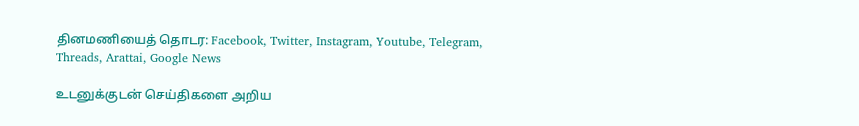தினமணியைத் தொடர: Facebook, Twitter, Instagram, Youtube, Telegram, Threads, Arattai, Google News

உடனுக்குடன் செய்திகளை அறிய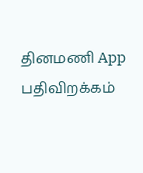தினமணி App பதிவிறக்கம்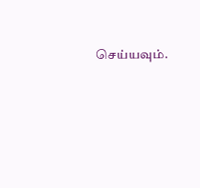செய்யவும்.